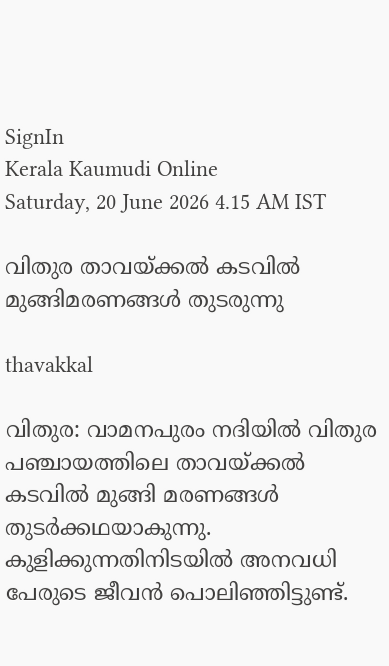SignIn
Kerala Kaumudi Online
Saturday, 20 June 2026 4.15 AM IST

വിതുര താവയ്ക്കൽ കടവിൽ മുങ്ങിമരണങ്ങൾ തുടരുന്നു

thavakkal

വിതുര: വാമനപുരം നദിയിൽ വിതുര പഞ്ചായത്തിലെ താവയ്ക്കൽ കടവിൽ മുങ്ങി മരണങ്ങൾ തു‌ടർക്കഥയാകുന്നു. കുളിക്കുന്നതിനിടയിൽ അനവധി പേരുടെ ജീവൻ പൊലിഞ്ഞിട്ടുണ്ട്.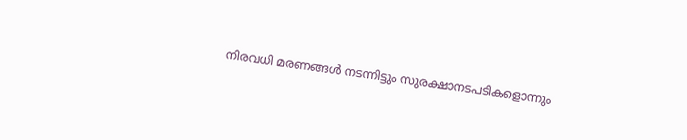നിരവധി മരണങ്ങൾ നടന്നിട്ടും സുരക്ഷാനടപടികളൊന്നും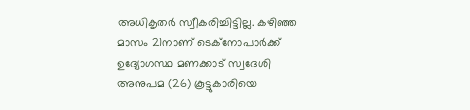അധികൃതർ സ്വീകരിച്ചിട്ടില്ല. കഴിഞ്ഞ മാസം 21നാണ് ടെക്നോപാർക്ക് ഉദ്യോഗസ്ഥ മണക്കാട് സ്വദേശി അനുപമ (26) കൂട്ടുകാരിയെ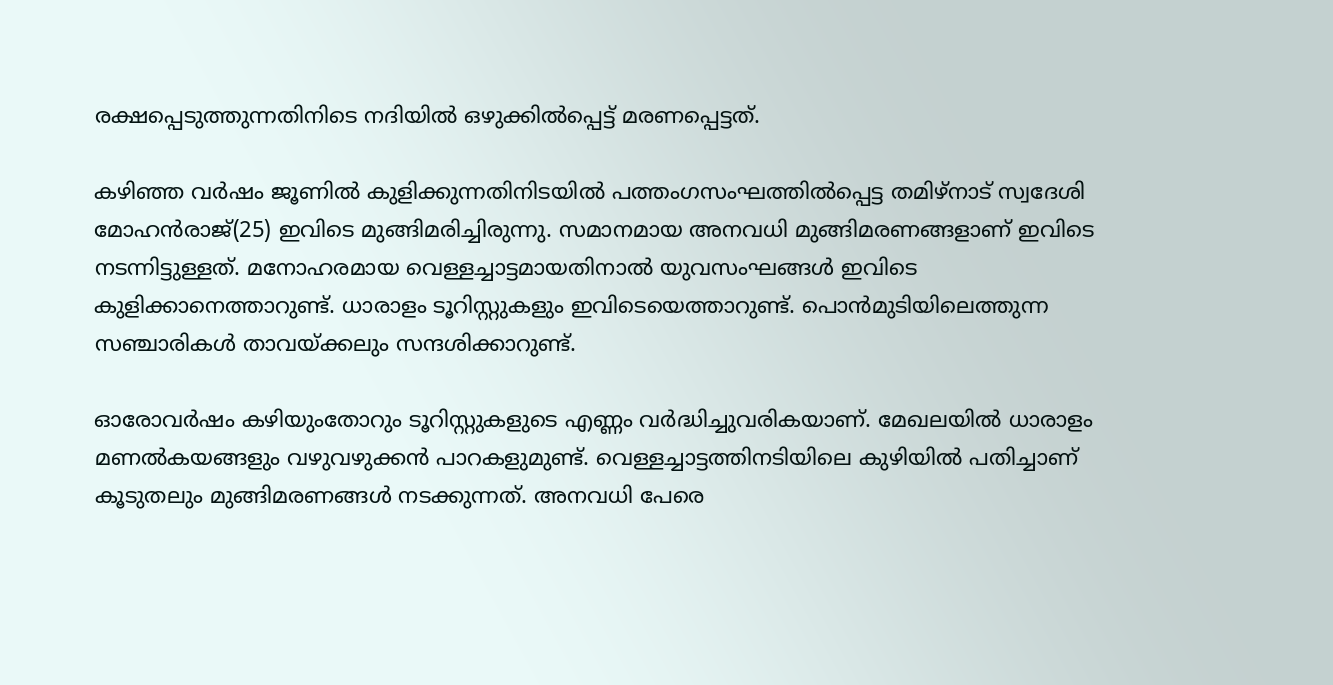രക്ഷപ്പെടുത്തുന്നതിനിടെ നദിയിൽ ഒഴുക്കിൽപ്പെട്ട് മരണപ്പെട്ടത്.

കഴിഞ്ഞ വർഷം ജൂണിൽ കുളിക്കുന്നതിനിടയിൽ പത്തംഗസംഘത്തിൽപ്പെട്ട തമിഴ്നാട് സ്വദേശി മോഹൻരാജ്(25) ഇവിടെ മുങ്ങിമരിച്ചിരുന്നു. സമാനമായ അനവധി മുങ്ങിമരണങ്ങളാണ് ഇവിടെ നടന്നിട്ടുള്ളത്. മനോഹരമായ വെള്ളച്ചാട്ടമായതിനാൽ യുവസംഘങ്ങൾ ഇവിടെ കുളിക്കാനെത്താറുണ്ട്. ധാരാളം ടൂറിസ്റ്റുകളും ഇവിടെയെത്താറുണ്ട്. പൊൻമുടിയിലെത്തുന്ന സഞ്ചാരികൾ താവയ്ക്കലും സന്ദശിക്കാറുണ്ട്.

ഓരോവർഷം കഴിയുംതോറും ടൂറിസ്റ്റുകളുടെ എണ്ണം വർദ്ധിച്ചുവരികയാണ്. മേഖലയിൽ ധാരാളം മണൽകയങ്ങളും വഴുവഴുക്കൻ പാറകളുമുണ്ട്. വെള്ളച്ചാട്ടത്തിനടിയിലെ കുഴിയിൽ പതിച്ചാണ് കൂടുതലും മുങ്ങിമരണങ്ങൾ നടക്കുന്നത്. അനവധി പേരെ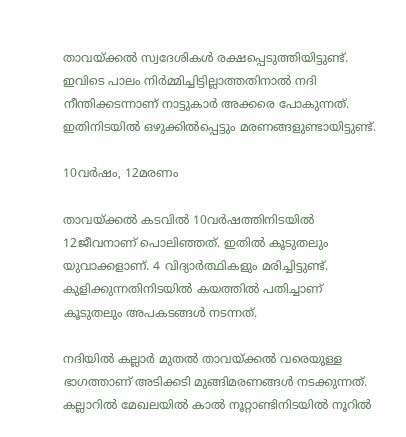താവയ്ക്കൽ സ്വദേശികൾ രക്ഷപ്പെടുത്തിയിട്ടുണ്ട്. ഇവിടെ പാലം നിർമ്മിച്ചിട്ടില്ലാത്തതിനാൽ നദി നീന്തിക്കടന്നാണ് നാട്ടുകാർ അക്കരെ പോകുന്നത്. ഇതിനിടയിൽ ഒഴുക്കിൽപ്പെട്ടും മരണങ്ങളുണ്ടായിട്ടുണ്ട്.

10വർഷം, 12മരണം

താവയ്ക്കൽ കടവിൽ 10വർഷത്തിനിടയിൽ 12ജീവനാണ് പൊലിഞ്ഞത്. ഇതിൽ കൂടുതലും യുവാക്കളാണ്. 4 വിദ്യാർത്ഥികളും മരിച്ചിട്ടുണ്ട്. കുളിക്കുന്നതിനിടയിൽ കയത്തിൽ പതിച്ചാണ് കൂടുതലും അപകടങ്ങൾ നടന്നത്.

നദിയിൽ കല്ലാർ മുതൽ താവയ്ക്കൽ വരെയുള്ള ഭാഗത്താണ് അടിക്കടി മുങ്ങിമരണങ്ങൾ നടക്കുന്നത്. കല്ലാറിൽ മേഖലയിൽ കാൽ നൂറ്റാണ്ടിനിടയിൽ നൂറിൽ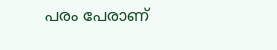പരം പേരാണ്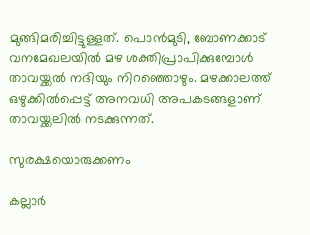മുങ്ങിമരിച്ചിട്ടുള്ളത്. പൊൻമുടി, ബോണക്കാട് വനമേഖലയിൽ മഴ ശക്തിപ്രാപിക്കുമ്പോൾ താവയ്ക്കൽ നദിയും നിറഞ്ഞൊഴും. മഴക്കാലത്ത് ഒഴുക്കിൽപ്പെട്ട് അനവധി അപകടങ്ങളാണ് താവയ്ക്കലിൽ നടക്കുന്നത്.

സുരക്ഷയൊരുക്കണം

കല്ലാർ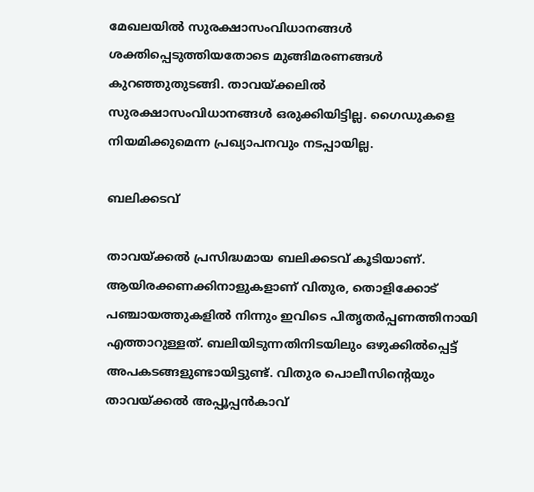മേഖലയിൽ സുരക്ഷാസംവിധാനങ്ങൾ ശക്തിപ്പെടുത്തിയതോടെ മുങ്ങിമരണങ്ങൾ കുറഞ്ഞുതുടങ്ങി. താവയ്ക്കലിൽ സുരക്ഷാസംവിധാനങ്ങൾ ഒരുക്കിയിട്ടില്ല. ഗൈഡുകളെ നിയമിക്കുമെന്ന പ്രഖ്യാപനവും നടപ്പായില്ല.

ബലിക്കടവ്

താവയ്ക്കൽ പ്രസിദ്ധമായ ബലിക്കടവ് കൂടിയാണ്. ആയിരക്കണക്കിനാളുകളാണ് വിതുര, തൊളിക്കോട് പഞ്ചായത്തുകളിൽ നിന്നും ഇവിടെ പിതൃതർപ്പണത്തിനായി എത്താറുള്ളത്. ബലിയിടുന്നതിനിടയിലും ഒഴുക്കിൽപ്പെട്ട് അപകടങ്ങളുണ്ടായിട്ടുണ്ട്. വിതുര പൊലീസിന്റെയും താവയ്ക്കൽ അപ്പൂപ്പൻകാവ്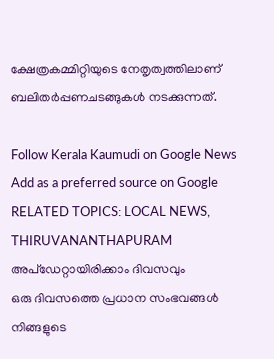ക്ഷേത്രകമ്മിറ്റിയുടെ നേതൃത്വത്തിലാണ് ബലിതർപ്പണചടങ്ങുകൾ നടക്കുന്നത്.

Follow Kerala Kaumudi on Google News Add as a preferred source on Google
RELATED TOPICS: LOCAL NEWS, THIRUVANANTHAPURAM
അപ്ഡേറ്റായിരിക്കാം ദിവസവും
ഒരു ദിവസത്തെ പ്രധാന സംഭവങ്ങൾ നിങ്ങളുടെ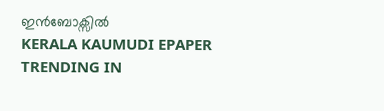ഇൻബോക്സിൽ
KERALA KAUMUDI EPAPER
TRENDING IN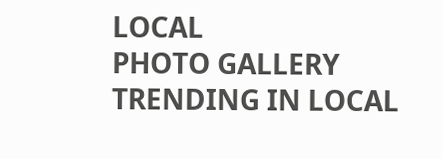LOCAL
PHOTO GALLERY
TRENDING IN LOCAL